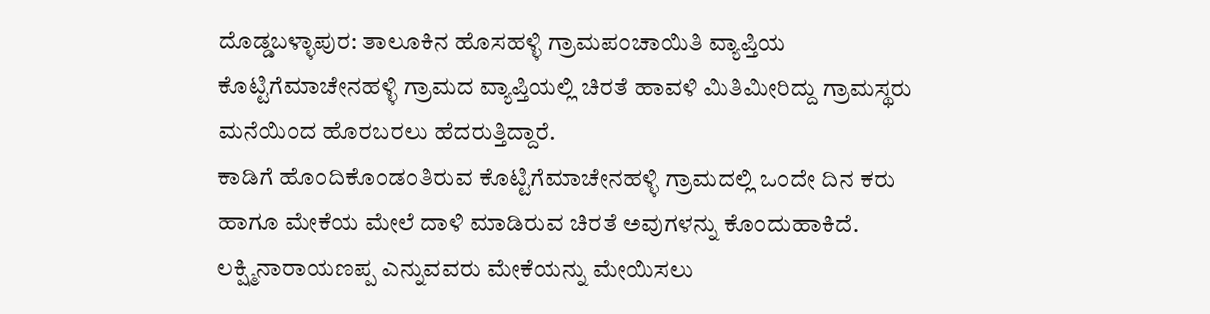ದೊಡ್ಡಬಳ್ಳಾಪುರ: ತಾಲೂಕಿನ ಹೊಸಹಳ್ಳಿ ಗ್ರಾಮಪಂಚಾಯಿತಿ ವ್ಯಾಪ್ತಿಯ ಕೊಟ್ಟಿಗೆಮಾಚೇನಹಳ್ಳಿ ಗ್ರಾಮದ ವ್ಯಾಪ್ತಿಯಲ್ಲಿ ಚಿರತೆ ಹಾವಳಿ ಮಿತಿಮೀರಿದ್ದು ಗ್ರಾಮಸ್ಥರು ಮನೆಯಿಂದ ಹೊರಬರಲು ಹೆದರುತ್ತಿದ್ದಾರೆ.
ಕಾಡಿಗೆ ಹೊಂದಿಕೊಂಡಂತಿರುವ ಕೊಟ್ಟಿಗೆಮಾಚೇನಹಳ್ಳಿ ಗ್ರಾಮದಲ್ಲಿ ಒಂದೇ ದಿನ ಕರು ಹಾಗೂ ಮೇಕೆಯ ಮೇಲೆ ದಾಳಿ ಮಾಡಿರುವ ಚಿರತೆ ಅವುಗಳನ್ನು ಕೊಂದುಹಾಕಿದೆ.
ಲಕ್ಷ್ಮಿನಾರಾಯಣಪ್ಪ ಎನ್ನುವವರು ಮೇಕೆಯನ್ನು ಮೇಯಿಸಲು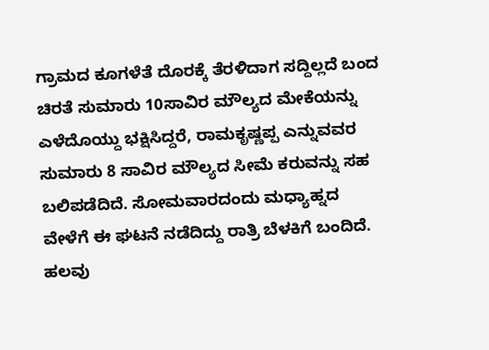ಗ್ರಾಮದ ಕೂಗಳೆತೆ ದೊರಕ್ಕೆ ತೆರಳಿದಾಗ ಸದ್ದಿಲ್ಲದೆ ಬಂದ ಚಿರತೆ ಸುಮಾರು 10ಸಾವಿರ ಮೌಲ್ಯದ ಮೇಕೆಯನ್ನು ಎಳೆದೊಯ್ದು ಭಕ್ಷಿಸಿದ್ದರೆ, ರಾಮಕೃಷ್ಣಪ್ಪ ಎನ್ನುವವರ ಸುಮಾರು 8 ಸಾವಿರ ಮೌಲ್ಯದ ಸೀಮೆ ಕರುವನ್ನು ಸಹ ಬಲಿಪಡೆದಿದೆ. ಸೋಮವಾರದಂದು ಮಧ್ಯಾಹ್ನದ ವೇಳೆಗೆ ಈ ಘಟನೆ ನಡೆದಿದ್ದು ರಾತ್ರಿ ಬೆಳಕಿಗೆ ಬಂದಿದೆ.
ಹಲವು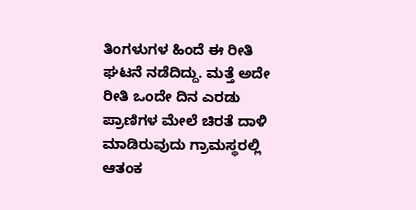ತಿಂಗಳುಗಳ ಹಿಂದೆ ಈ ರೀತಿ ಘಟನೆ ನಡೆದಿದ್ದು. ಮತ್ತೆ ಅದೇ ರೀತಿ ಒಂದೇ ದಿನ ಎರಡು ಪ್ರಾಣಿಗಳ ಮೇಲೆ ಚಿರತೆ ದಾಳಿ ಮಾಡಿರುವುದು ಗ್ರಾಮಸ್ಥರಲ್ಲಿ ಆತಂಕ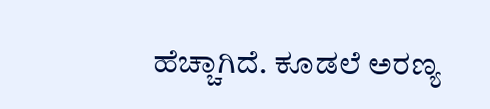ಹೆಚ್ಚಾಗಿದೆ. ಕೂಡಲೆ ಅರಣ್ಯ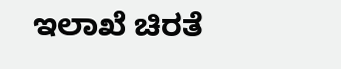ಇಲಾಖೆ ಚಿರತೆ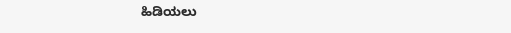ಹಿಡಿಯಲು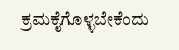ಕ್ರಮಕೈಗೊಳ್ಳಬೇಕೆಂದು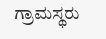ಗ್ರಾಮಸ್ಥರು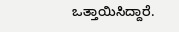ಒತ್ತಾಯಿಸಿದ್ದಾರೆ.